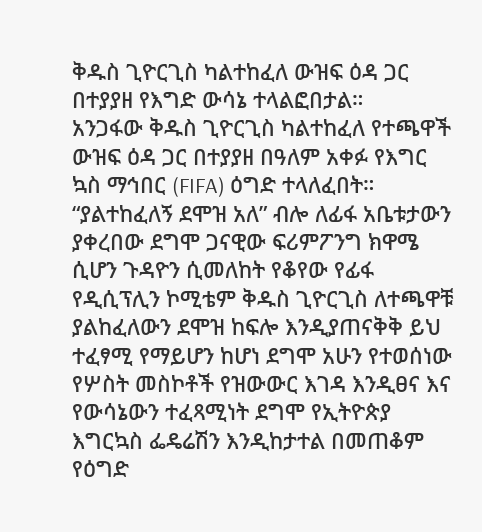ቅዱስ ጊዮርጊስ ካልተከፈለ ውዝፍ ዕዳ ጋር በተያያዘ የእግድ ውሳኔ ተላልፎበታል።
አንጋፋው ቅዱስ ጊዮርጊስ ካልተከፈለ የተጫዋች ውዝፍ ዕዳ ጋር በተያያዘ በዓለም አቀፉ የእግር ኳስ ማኅበር (FIFA) ዕግድ ተላለፈበት። “ያልተከፈለኝ ደሞዝ አለ” ብሎ ለፊፋ አቤቱታውን ያቀረበው ደግሞ ጋናዊው ፍሪምፖንግ ክዋሜ ሲሆን ጉዳዮን ሲመለከት የቆየው የፊፋ የዲሲፕሊን ኮሚቴም ቅዱስ ጊዮርጊስ ለተጫዋቹ ያልከፈለውን ደሞዝ ከፍሎ እንዲያጠናቅቅ ይህ ተፈፃሚ የማይሆን ከሆነ ደግሞ አሁን የተወሰነው የሦስት መስኮቶች የዝውውር እገዳ እንዲፀና እና የውሳኔውን ተፈጻሚነት ደግሞ የኢትዮጵያ እግርኳስ ፌዴሬሽን እንዲከታተል በመጠቆም የዕግድ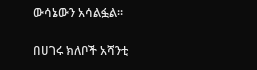ውሳኔውን አሳልፏል።

በሀገሩ ክለቦች አሻንቲ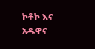ኮቶኮ እና አዱዋና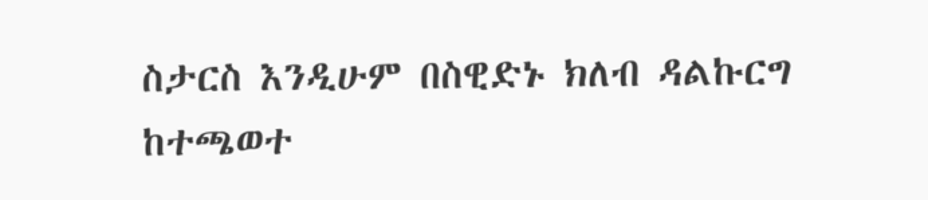ስታርስ እንዲሁም በስዊድኑ ክለብ ዳልኩርግ ከተጫወተ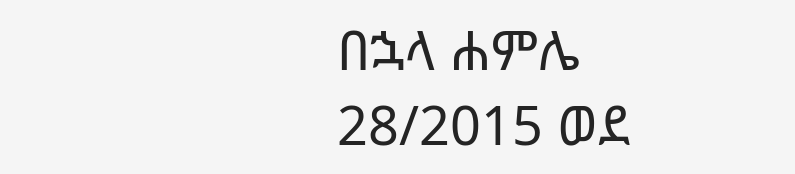በኋላ ሐምሌ 28/2015 ወደ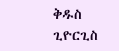ቅዱስ ጊዮርጊስ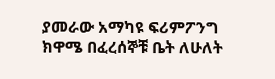ያመራው አማካዩ ፍሪምፖንግ ክዋሜ በፈረሰኞቹ ቤት ለሁለት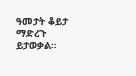ዓመታት ቆይታ ማድረጉ ይታወቃል።